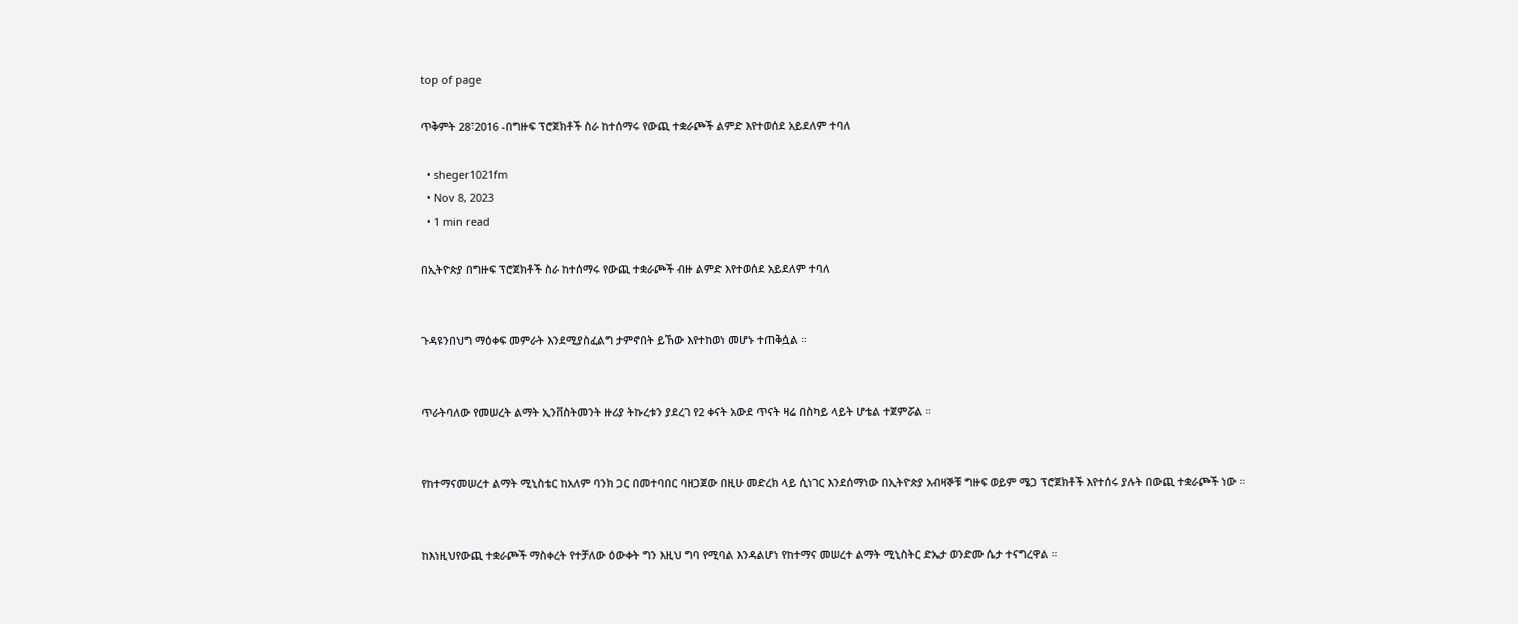top of page

ጥቅምት 28፣2016 -በግዙፍ ፕሮጀክቶች ስራ ከተሰማሩ የውጪ ተቋራጮች ልምድ እየተወሰደ አይደለም ተባለ

  • sheger1021fm
  • Nov 8, 2023
  • 1 min read

በኢትዮጵያ በግዙፍ ፕሮጀክቶች ስራ ከተሰማሩ የውጪ ተቋራጮች ብዙ ልምድ እየተወሰደ አይደለም ተባለ


ጉዳዩንበህግ ማዕቀፍ መምራት እንደሚያስፈልግ ታምኖበት ይኸው እየተከወነ መሆኑ ተጠቅሷል ።


ጥራትባለው የመሠረት ልማት ኢንቨስትመንት ዙሪያ ትኩረቱን ያደረገ የ2 ቀናት አውደ ጥናት ዛሬ በስካይ ላይት ሆቴል ተጀምሯል ።


የከተማናመሠረተ ልማት ሚኒስቴር ከአለም ባንክ ጋር በመተባበር ባዘጋጀው በዚሁ መድረክ ላይ ሲነገር እንደሰማነው በኢትዮጵያ አብዛኞቹ ግዙፍ ወይም ሜጋ ፕሮጀክቶች እየተሰሩ ያሉት በውጪ ተቋራጮች ነው ።


ከእነዚህየውጪ ተቋራጮች ማስቀረት የተቻለው ዕውቀት ግን እዚህ ግባ የሚባል እንዳልሆነ የከተማና መሠረተ ልማት ሚኒስትር ድኤታ ወንድሙ ሴታ ተናግረዋል ።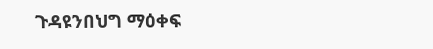ጉዳዩንበህግ ማዕቀፍ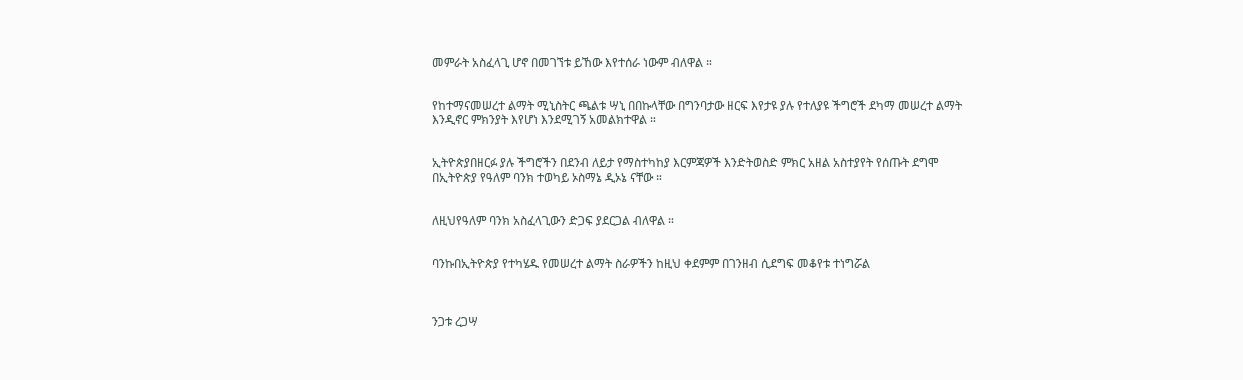መምራት አስፈላጊ ሆኖ በመገኘቱ ይኸው እየተሰራ ነውም ብለዋል ።


የከተማናመሠረተ ልማት ሚኒስትር ጫልቱ ሣኒ በበኩላቸው በግንባታው ዘርፍ እየታዩ ያሉ የተለያዩ ችግሮች ደካማ መሠረተ ልማት እንዲኖር ምክንያት እየሆነ እንደሚገኝ አመልክተዋል ።


ኢትዮጵያበዘርፉ ያሉ ችግሮችን በደንብ ለይታ የማስተካከያ እርምጃዎች እንድትወስድ ምክር አዘል አስተያየት የሰጡት ደግሞ በኢትዮጵያ የዓለም ባንክ ተወካይ ኦስማኔ ዲኦኔ ናቸው ።


ለዚህየዓለም ባንክ አስፈላጊውን ድጋፍ ያደርጋል ብለዋል ።


ባንኩበኢትዮጵያ የተካሄዱ የመሠረተ ልማት ስራዎችን ከዚህ ቀደምም በገንዘብ ሲደግፍ መቆየቱ ተነግሯል



ንጋቱ ረጋሣ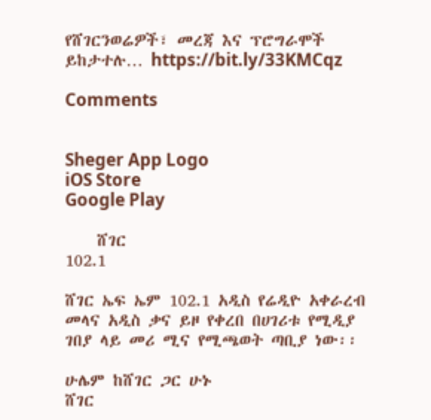የሸገርንወሬዎች፣ መረጃ እና ፕሮግራሞች ይከታተሉ… https://bit.ly/33KMCqz

Comments


Sheger App Logo
iOS Store
Google Play

    ሸገር
102.1

ሸገር ኤፍ ኤም 102.1 አዲስ የሬዲዮ አቀራረብ መላና አዲስ ቃና ይዞ የቀረበ በሀገሪቱ የሚዲያ ገበያ ላይ መሪ ሚና የሚጫወት ጣቢያ ነው፡፡

ሁሌም ከሸገር ጋር ሁኑ
ሸገር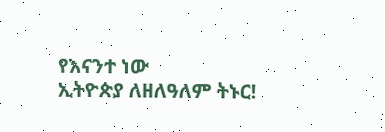የእናንተ ነው
ኢትዮጵያ ለዘለዓለም ትኑር!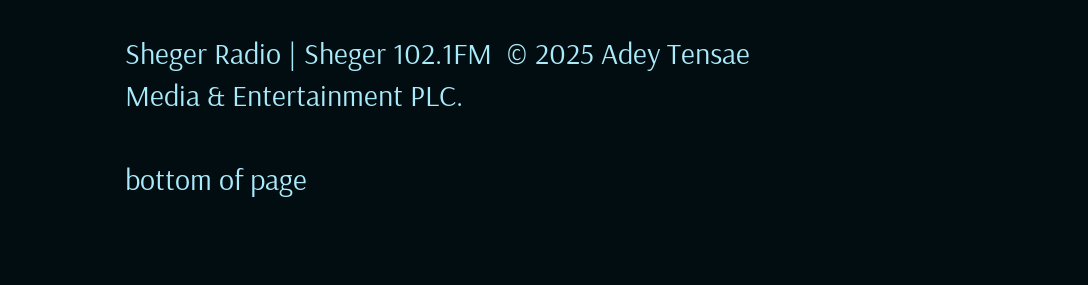Sheger Radio | Sheger 102.1FM  © 2025 Adey Tensae Media & Entertainment PLC.

bottom of page